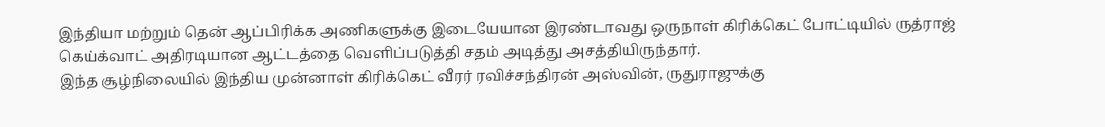இந்தியா மற்றும் தென் ஆப்பிரிக்க அணிகளுக்கு இடையேயான இரண்டாவது ஒருநாள் கிரிக்கெட் போட்டியில் ருத்ராஜ் கெய்க்வாட் அதிரடியான ஆட்டத்தை வெளிப்படுத்தி சதம் அடித்து அசத்தியிருந்தார்.
இந்த சூழ்நிலையில் இந்திய முன்னாள் கிரிக்கெட் வீரர் ரவிச்சந்திரன் அஸ்வின், ருதுராஜுக்கு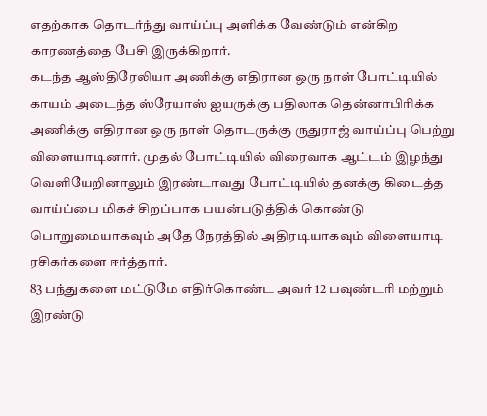எதற்காக தொடர்ந்து வாய்ப்பு அளிக்க வேண்டும் என்கிற காரணத்தை பேசி இருக்கிறார்.
கடந்த ஆஸ்திரேலியா அணிக்கு எதிரான ஒரு நாள் போட்டியில் காயம் அடைந்த ஸ்ரேயாஸ் ஐயருக்கு பதிலாக தென்னாபிரிக்க அணிக்கு எதிரான ஒரு நாள் தொடருக்கு ருதுராஜ் வாய்ப்பு பெற்று விளையாடினார். முதல் போட்டியில் விரைவாக ஆட்டம் இழந்து வெளியேறினாலும் இரண்டாவது போட்டியில் தனக்கு கிடைத்த வாய்ப்பை மிகச் சிறப்பாக பயன்படுத்திக் கொண்டு பொறுமையாகவும் அதே நேரத்தில் அதிரடியாகவும் விளையாடி ரசிகர்களை ஈர்த்தார்.
83 பந்துகளை மட்டுமே எதிர்கொண்ட அவர் 12 பவுண்டரி மற்றும் இரண்டு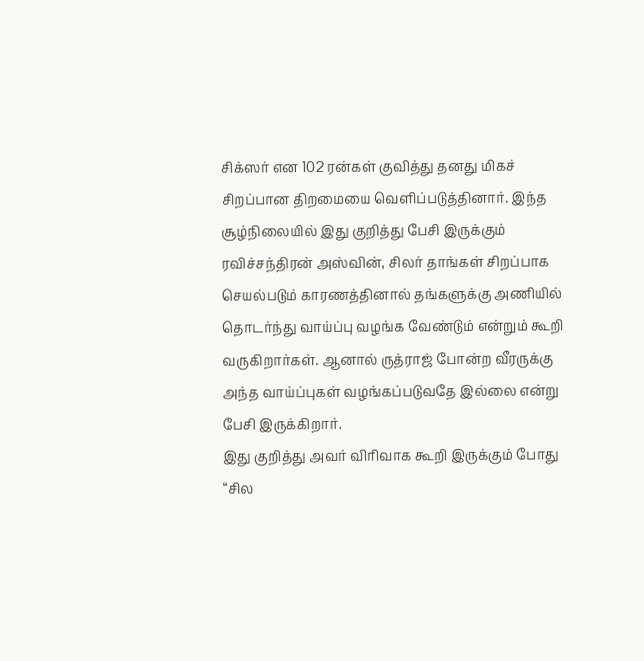சிக்ஸர் என 102 ரன்கள் குவித்து தனது மிகச் சிறப்பான திறமையை வெளிப்படுத்தினார். இந்த சூழ்நிலையில் இது குறித்து பேசி இருக்கும் ரவிச்சந்திரன் அஸ்வின், சிலர் தாங்கள் சிறப்பாக செயல்படும் காரணத்தினால் தங்களுக்கு அணியில் தொடர்ந்து வாய்ப்பு வழங்க வேண்டும் என்றும் கூறி வருகிறார்கள். ஆனால் ருத்ராஜ் போன்ற வீரருக்கு அந்த வாய்ப்புகள் வழங்கப்படுவதே இல்லை என்று பேசி இருக்கிறார்.
இது குறித்து அவர் விரிவாக கூறி இருக்கும் போது “சில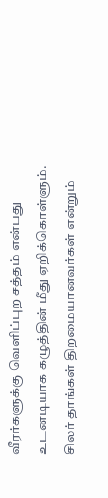வீரர்களுக்கு வெளிப்புற சத்தம் என்பது உடனடியாக கழுத்தின் மீது ஏறிக்கொள்ளும். சிலர் தாங்கள் திறமையானவர்கள் என்றும்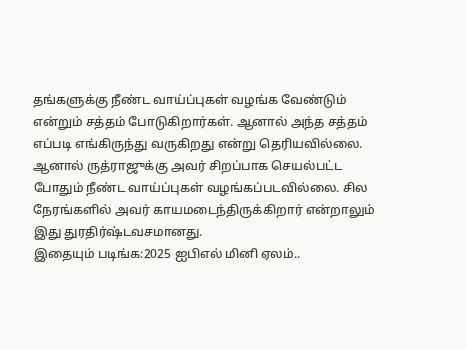தங்களுக்கு நீண்ட வாய்ப்புகள் வழங்க வேண்டும் என்றும் சத்தம் போடுகிறார்கள். ஆனால் அந்த சத்தம் எப்படி எங்கிருந்து வருகிறது என்று தெரியவில்லை. ஆனால் ருத்ராஜுக்கு அவர் சிறப்பாக செயல்பட்ட போதும் நீண்ட வாய்ப்புகள் வழங்கப்படவில்லை. சில நேரங்களில் அவர் காயமடைந்திருக்கிறார் என்றாலும் இது துரதிர்ஷ்டவசமானது.
இதையும் படிங்க:2025 ஐபிஎல் மினி ஏலம்..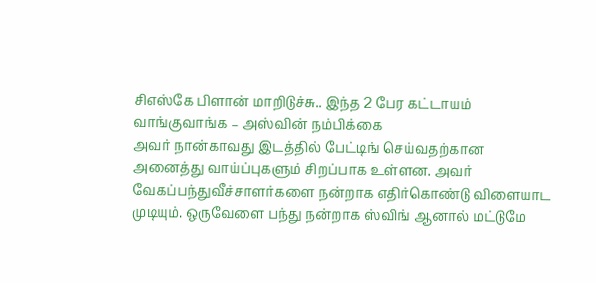சிஎஸ்கே பிளான் மாறிடுச்சு.. இந்த 2 பேர கட்டாயம் வாங்குவாங்க – அஸ்வின் நம்பிக்கை
அவர் நான்காவது இடத்தில் பேட்டிங் செய்வதற்கான அனைத்து வாய்ப்புகளும் சிறப்பாக உள்ளன. அவர் வேகப்பந்துவீச்சாளர்களை நன்றாக எதிர்கொண்டு விளையாட முடியும். ஒருவேளை பந்து நன்றாக ஸ்விங் ஆனால் மட்டுமே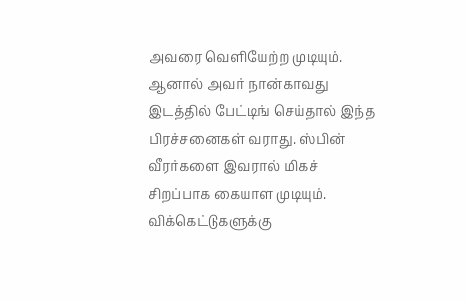அவரை வெளியேற்ற முடியும். ஆனால் அவர் நான்காவது இடத்தில் பேட்டிங் செய்தால் இந்த பிரச்சனைகள் வராது. ஸ்பின் வீரர்களை இவரால் மிகச் சிறப்பாக கையாள முடியும். விக்கெட்டுகளுக்கு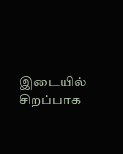இடையில் சிறப்பாக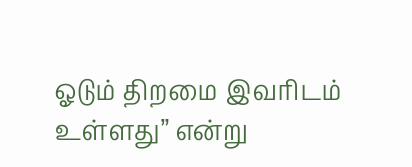ஓடும் திறமை இவரிடம் உள்ளது” என்று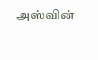அஸ்வின்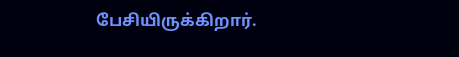பேசியிருக்கிறார்.